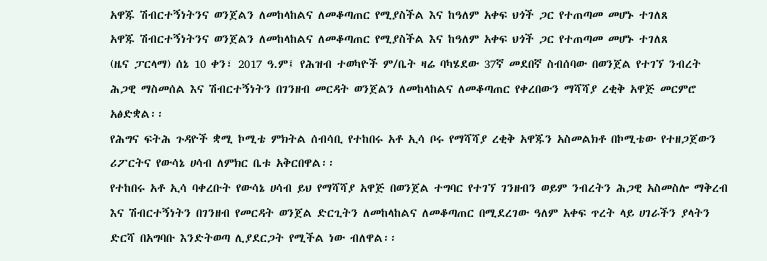አዋጁ ሽብርተኝነትንና ወንጀልን ለመከላከልና ለመቆጣጠር የሚያስችል እና ከዓለም አቀፍ ህጎች ጋር የተጠጣመ መሆኑ ተገለጸ
አዋጁ ሽብርተኝነትንና ወንጀልን ለመከላከልና ለመቆጣጠር የሚያስችል እና ከዓለም አቀፍ ህጎች ጋር የተጠጣመ መሆኑ ተገለጸ
(ዜና ፓርላማ) ሰኔ 10 ቀን፣ 2017 ዓ.ም፤ የሕዝብ ተወካዮች ም/ቤት ዛሬ ባካሄደው 37ኛ መደበኛ ስብሰባው በወንጀል የተገኘ ንብረት ሕጋዊ ማስመሰል እና ሽብርተኝነትን በገንዘብ መርዳት ወንጀልን ለመከላከልና ለመቆጣጠር የቀረበውን ማሻሻያ ረቂቅ አዋጅ መርምሮ አፅድቋል፡፡
የሕግና ፍትሕ ጉዳዮች ቋሚ ኮሚቴ ምክትል ሰብሳቢ የተከበሩ አቶ ኢሳ ቦሩ የማሻሻያ ረቂቅ አዋጁን አስመልክቶ በኮሚቴው የተዘጋጀውን ሪፖርትና የውሳኔ ሀሳብ ለምክር ቤቱ አቅርበዋል፡፡
የተከበሩ አቶ ኢሳ ባቀረቡት የውሳኔ ሀሳብ ይህ የማሻሻያ አዋጅ በወንጀል ተግባር የተገኘ ገንዘብን ወይም ንብረትን ሕጋዊ አስመስሎ ማቅረብ እና ሽብርተኝነትን በገንዘብ የመርዳት ወንጀል ድርጊትን ለመከላከልና ለመቆጣጠር በሚደረገው ዓለም አቀፍ ጥረት ላይ ሀገራችን ያላትን ድርሻ በአግባቡ እንድትወጣ ሊያደርጋት የሚችል ነው ብለዋል፡፡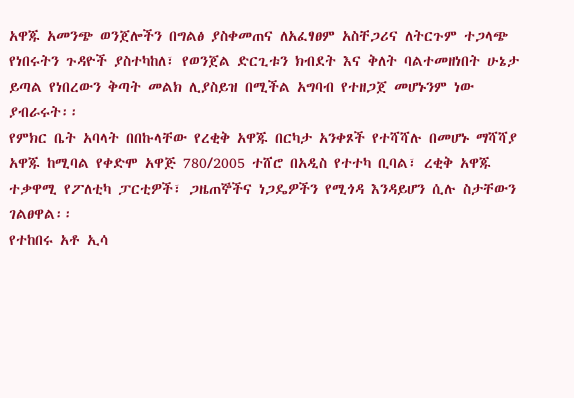አዋጁ አመንጭ ወንጀሎችን በግልፅ ያስቀመጠና ለአፈፃፀም አስቸጋሪና ለትርጉም ተጋላጭ የነበሩትን ጉዳዮች ያስተካከለ፣ የወንጀል ድርጊቱን ክብደት እና ቅለት ባልተመዘነበት ሁኔታ ይጣል የነበረውን ቅጣት መልክ ሊያስይዝ በሚችል አግባብ የተዘጋጀ መሆኑንም ነው ያብራሩት፡፡
የምክር ቤት አባላት በበኩላቸው የረቂቅ አዋጁ በርካታ አንቀጾች የተሻሻሉ በመሆኑ ማሻሻያ አዋጁ ከሚባል የቀድሞ አዋጅ 780/2005 ተሸሮ በአዲስ የተተካ ቢባል፣ ረቂቅ አዋጁ ተቃዋሚ የፖለቲካ ፓርቲዎች፣ ጋዜጠኞችና ነጋዴዎችን የሚጎዳ እንዳይሆን ሲሉ ስታቸውን ገልፀዋል፡፡
የተከበሩ አቶ ኢሳ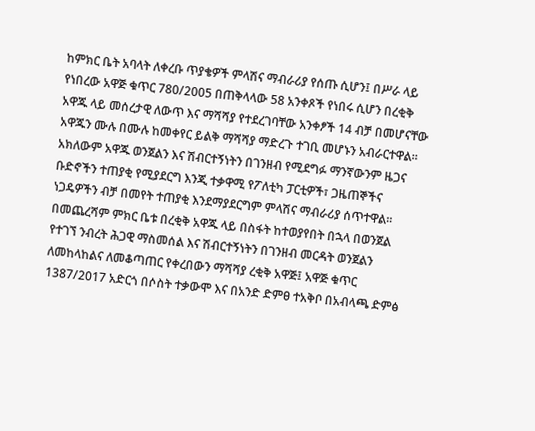ከምክር ቤት አባላት ለቀረቡ ጥያቄዎች ምላሽና ማብራሪያ የሰጡ ሲሆን፤ በሥራ ላይ የነበረው አዋጅ ቁጥር 780/2005 በጠቅላላው 58 አንቀጾች የነበሩ ሲሆን በረቂቅ አዋጁ ላይ መሰረታዊ ለውጥ እና ማሻሻያ የተደረገባቸው አንቀፆች 14 ብቻ በመሆናቸው አዋጁን ሙሉ በሙሉ ከመቀየር ይልቅ ማሻሻያ ማድረጉ ተገቢ መሆኑን አብራርተዋል፡፡
አክለውም አዋጁ ወንጀልን እና ሽብርተኝነትን በገንዘብ የሚደግፉ ማንኛውንም ዜጋና ቡድኖችን ተጠያቂ የሚያደርግ እንጂ ተቃዋሚ የፖለቲካ ፓርቲዎች፣ ጋዜጠኞችና ነጋዴዎችን ብቻ በመየት ተጠያቂ እንደማያደርግም ምላሽና ማብራሪያ ሰጥተዋል፡፡
በመጨረሻም ምክር ቤቱ በረቂቅ አዋጁ ላይ በስፋት ከተወያየበት በኋላ በወንጀል የተገኘ ንብረት ሕጋዊ ማስመሰል እና ሽብርተኝነትን በገንዘብ መርዳት ወንጀልን ለመከላከልና ለመቆጣጠር የቀረበውን ማሻሻያ ረቂቅ አዋጅ፤ አዋጅ ቁጥር 1387/2017 አድርጎ በሶስት ተቃውሞ እና በአንድ ድምፀ ተአቅቦ በአብላጫ ድምፅ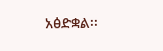አፅድቋል፡፡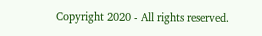Copyright 2020 - All rights reserved.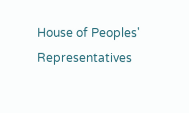House of Peoples' Representatives